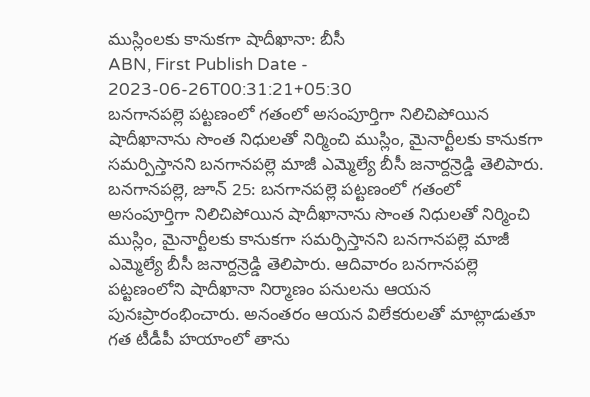ముస్లింలకు కానుకగా షాదీఖానా: బీసీ
ABN, First Publish Date - 2023-06-26T00:31:21+05:30
బనగానపల్లె పట్టణంలో గతంలో అసంపూర్తిగా నిలిచిపోయిన షాదీఖానాను సొంత నిధులతో నిర్మించి ముస్లిం, మైనార్టీలకు కానుకగా సమర్పిస్తానని బనగానపల్లె మాజీ ఎమ్మెల్యే బీసీ జనార్దన్రెడ్డి తెలిపారు.
బనగానపల్లె, జూన్ 25: బనగానపల్లె పట్టణంలో గతంలో అసంపూర్తిగా నిలిచిపోయిన షాదీఖానాను సొంత నిధులతో నిర్మించి ముస్లిం, మైనార్టీలకు కానుకగా సమర్పిస్తానని బనగానపల్లె మాజీ ఎమ్మెల్యే బీసీ జనార్దన్రెడ్డి తెలిపారు. ఆదివారం బనగానపల్లె పట్టణంలోని షాదీఖానా నిర్మాణం పనులను ఆయన పునఃప్రారంభించారు. అనంతరం ఆయన విలేకరులతో మాట్లాడుతూ గత టీడీపీ హయాంలో తాను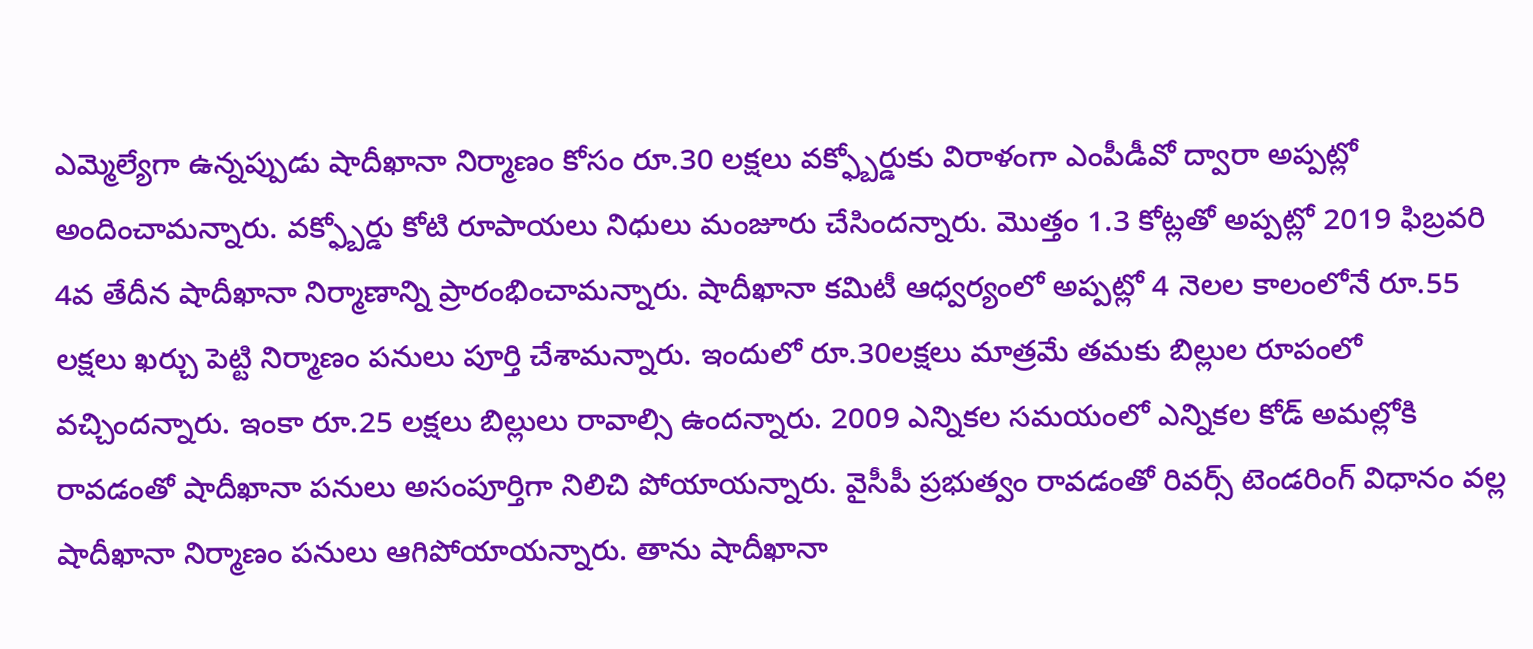ఎమ్మెల్యేగా ఉన్నప్పుడు షాదీఖానా నిర్మాణం కోసం రూ.30 లక్షలు వక్ఫ్బోర్డుకు విరాళంగా ఎంపీడీవో ద్వారా అప్పట్లో అందించామన్నారు. వక్ఫ్బోర్డు కోటి రూపాయలు నిధులు మంజూరు చేసిందన్నారు. మొత్తం 1.3 కోట్లతో అప్పట్లో 2019 ఫిబ్రవరి 4వ తేదీన షాదీఖానా నిర్మాణాన్ని ప్రారంభించామన్నారు. షాదీఖానా కమిటీ ఆధ్వర్యంలో అప్పట్లో 4 నెలల కాలంలోనే రూ.55 లక్షలు ఖర్చు పెట్టి నిర్మాణం పనులు పూర్తి చేశామన్నారు. ఇందులో రూ.30లక్షలు మాత్రమే తమకు బిల్లుల రూపంలో వచ్చిందన్నారు. ఇంకా రూ.25 లక్షలు బిల్లులు రావాల్సి ఉందన్నారు. 2009 ఎన్నికల సమయంలో ఎన్నికల కోడ్ అమల్లోకి రావడంతో షాదీఖానా పనులు అసంపూర్తిగా నిలిచి పోయాయన్నారు. వైసీపీ ప్రభుత్వం రావడంతో రివర్స్ టెండరింగ్ విధానం వల్ల షాదీఖానా నిర్మాణం పనులు ఆగిపోయాయన్నారు. తాను షాదీఖానా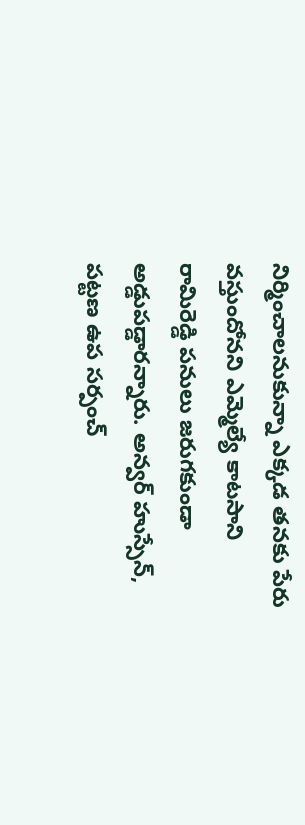నిర్మించాలనుకున్నా ఎక్కడ తనకు పేరు వస్తుందోనని ఎమ్మెల్యే కాటసాని రామిరెడ్డి పనులు జరుగకుండా అడ్డుపడ్డారన్నారు. అన్వర్ హుస్సేన్, పట్టణ ఉప సర్పంచ్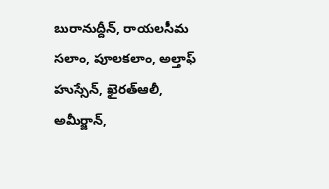బురానుద్దీన్, రాయలసీమ సలాం, పూలకలాం, అల్తాఫ్ హుస్సేన్, ఖైరత్ఆలీ, అమీర్జాన్,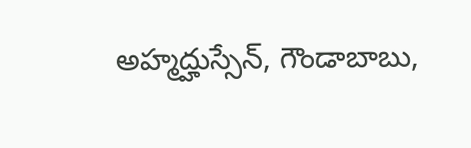అహ్మద్హుస్సేన్, గౌండాబాబు,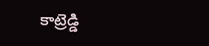కాట్రెడ్డి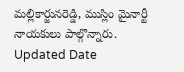మల్లికార్జునరెడ్డి, ముస్లిం మైనార్టీ నాయకులు పాల్గొన్నారు.
Updated Date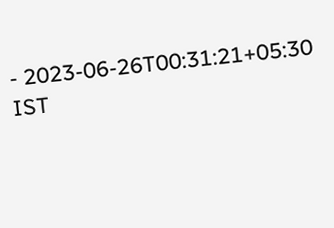- 2023-06-26T00:31:21+05:30 IST